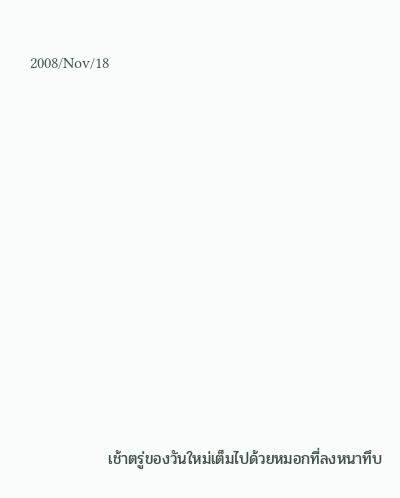2008/Nov/18











              เช้าตรู่ของวันใหม่เต็มไปด้วยหมอกที่ลงหนาทึบ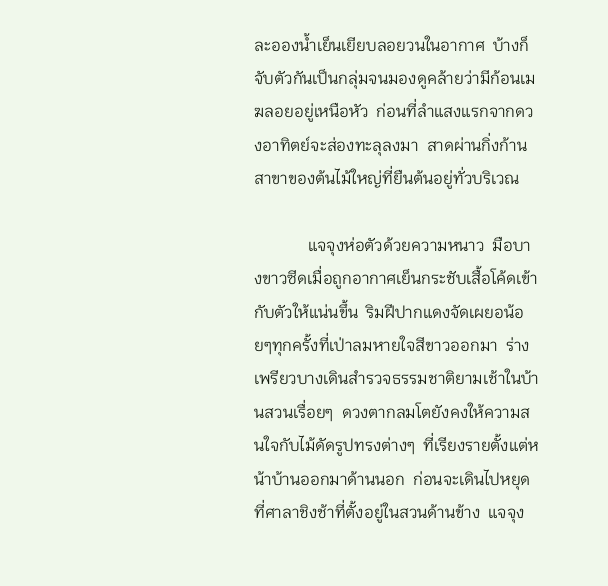ละอองน้ำเย็นเยียบลอยวนในอากาศ  บ้างก็จับตัวกันเป็นกลุ่มจนมองดูคล้ายว่ามีก้อนเมฆลอยอยู่เหนือหัว  ก่อนที่ลำแสงแรกจากดวงอาทิตย์จะส่องทะลุลงมา  สาดผ่านกิ่งก้านสาขาของต้นไม้ใหญ่ที่ยืนต้นอยู่ทั่วบริเวณ

             แจจุงห่อตัวด้วยความหนาว  มือบางขาวซีดเมื่อถูกอากาศเย็นกระชับเสื้อโค้ดเข้ากับตัวให้แน่นขึ้น  ริมฝีปากแดงจัดเผยอน้อยๆทุกครั้งที่เป่าลมหายใจสีขาวออกมา  ร่างเพรียวบางเดินสำรวจธรรมชาติยามเช้าในบ้านสวนเรื่อยๆ  ดวงตากลมโตยังคงให้ความสนใจกับไม้ดัดรูปทรงต่างๆ  ที่เรียงรายตั้งแต่หน้าบ้านออกมาด้านนอก  ก่อนจะเดินไปหยุดที่ศาลาชิงช้าที่ตั้งอยู่ในสวนด้านข้าง  แจจุง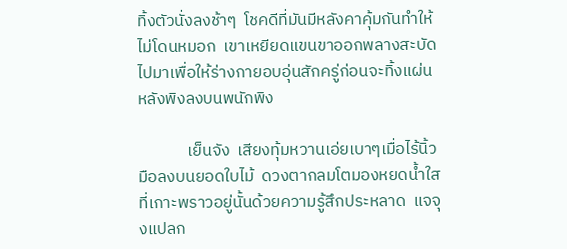ทิ้งตัวนั่งลงช้าๆ  โชคดีที่มันมีหลังคาคุ้มกันทำให้ไม่โดนหมอก  เขาเหยียดแขนขาออกพลางสะบัดไปมาเพื่อให้ร่างกายอบอุ่นสักครู่ก่อนจะทิ้งแผ่นหลังพิงลงบนพนักพิง

             เย็นจัง  เสียงทุ้มหวานเอ่ยเบาๆเมื่อไร้นิ้วมือลงบนยอดใบไม้  ดวงตากลมโตมองหยดน้ำใสที่เกาะพราวอยู่นั้นด้วยความรู้สึกประหลาด  แจจุงแปลก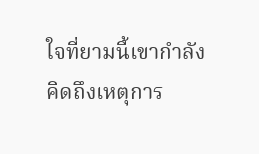ใจที่ยามนี้เขากำลังคิดถึงเหตุการ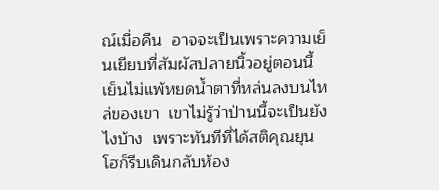ณ์เมื่อคืน  อาจจะเป็นเพราะความเย็นเยียบที่สัมผัสปลายนิ้วอยู่ตอนนี้  เย็นไม่แพ้หยดน้ำตาที่หล่นลงบนไหล่ของเขา  เขาไม่รู้ว่าป่านนี้จะเป็นยังไงบ้าง  เพราะทันทีที่ได้สติคุณยุนโฮก็รีบเดินกลับห้อง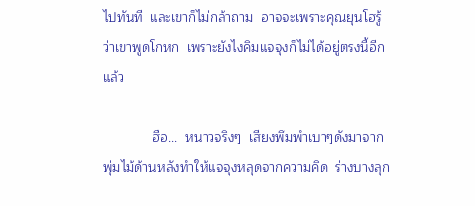ไปทันที  และเขาก็ไม่กล้าถาม  อาจจะเพราะคุณยุนโฮรู้ว่าเขาพูดโกหก  เพราะยังไงคิมแจจุงก็ไม่ได้อยู่ตรงนี้อีกแล้ว

             ฮือ...  หนาวจริงๆ  เสียงพึมพำเบาๆดังมาจากพุ่มไม้ด้านหลังทำให้แจจุงหลุดจากความคิด  ร่างบางลุก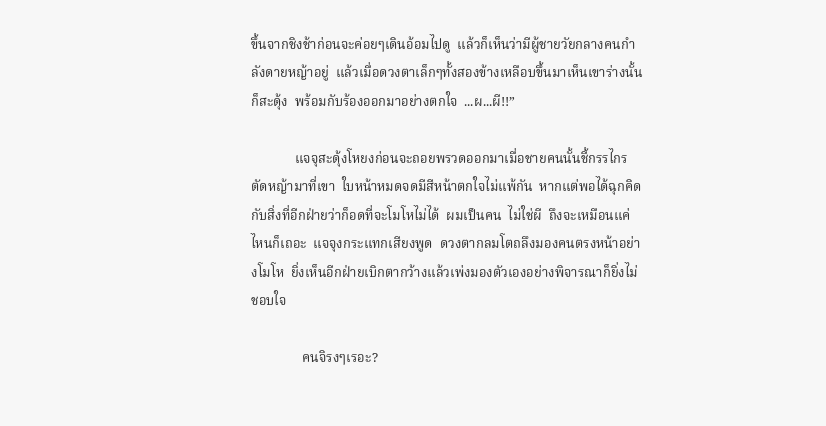ขึ้นจากชิงช้าก่อนจะค่อยๆเดินอ้อมไปดู  แล้วก็เห็นว่ามีผู้ชายวัยกลางคนกำลังดายหญ้าอยู่  แล้วเมื่อดวงตาเล็กๆทั้งสองข้างเหลือบขึ้นมาเห็นเขาร่างนั้นก็สะดุ้ง  พร้อมกับร้องออกมาอย่างตกใจ  ...ผ...ผี!!”

             แจจุสะดุ้งโหยงก่อนจะถอยพรวดออกมาเมื่อชายคนนั้นชี้กรรไกรตัดหญ้ามาที่เขา  ใบหน้าหมดจดมีสีหน้าตกใจไม่แพ้กัน  หากแต่พอได้ฉุกคิดกับสิ่งที่อีกฝ่ายว่าก็อดที่จะโมโหไม่ได้  ผมเป็นคน  ไม่ใช่ผี  ถึงจะเหมือนแค่ไหนก็เถอะ  แจจุงกระแทกเสียงพูด  ดวงตากลมโตถลึงมองคนตรงหน้าอย่างโมโห  ยิ่งเห็นอีกฝ่ายเบิกตากว้างแล้วเพ่งมองตัวเองอย่างพิจารณาก็ยิ่งไม่ชอบใจ

               คนจิรงๆเรอะ?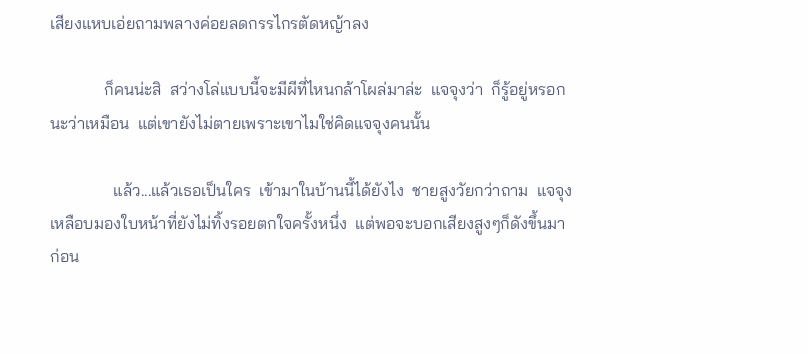เสียงแหบเอ่ยถามพลางค่อยลดกรรไกรตัดหญ้าลง

             ก็คนน่ะสิ  สว่างโล่แบบนี้จะมีผีที่ไหนกล้าโผล่มาล่ะ  แจจุงว่า  ก็รู้อยู่หรอกนะว่าเหมือน  แต่เขายังไม่ตายเพราะเขาไมใช่คิดแจจุงคนนั้น

               แล้ว...แล้วเธอเป็นใคร  เข้ามาในบ้านนี้ได้ยังไง  ชายสูงวัยกว่าถาม  แจจุงเหลือบมองใบหน้าที่ยังไม่ทิ้งรอยตกใจครั้งหนึ่ง  แต่พอจะบอกเสียงสูงๆก็ดังขึ้นมาก่อน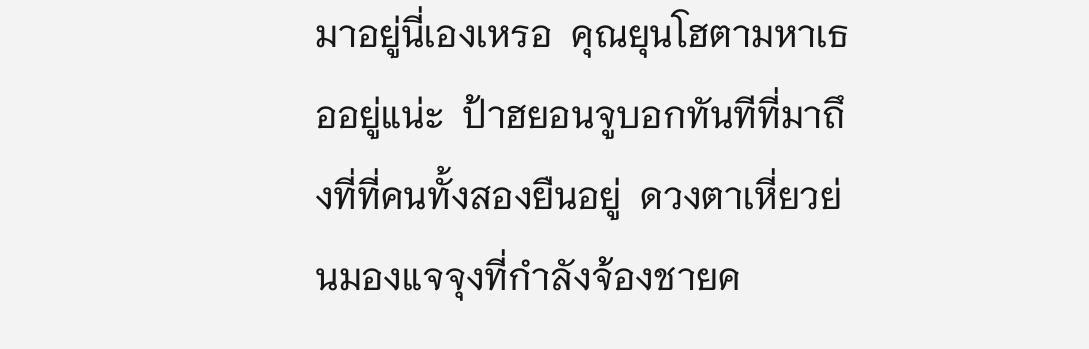มาอยู่นี่เองเหรอ  คุณยุนโฮตามหาเธออยู่แน่ะ  ป้าฮยอนจูบอกทันทีที่มาถึงที่ที่คนทั้งสองยืนอยู่  ดวงตาเหี่ยวย่นมองแจจุงที่กำลังจ้องชายค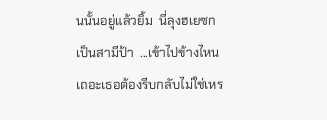นนั้นอยู่แล้วยิ้ม  นี่ลุงฮเยซก  เป็นสามีป้า  ...เข้าไปข้างไหนเถอะเธอต้องรีบกลับไม่ใช่เหร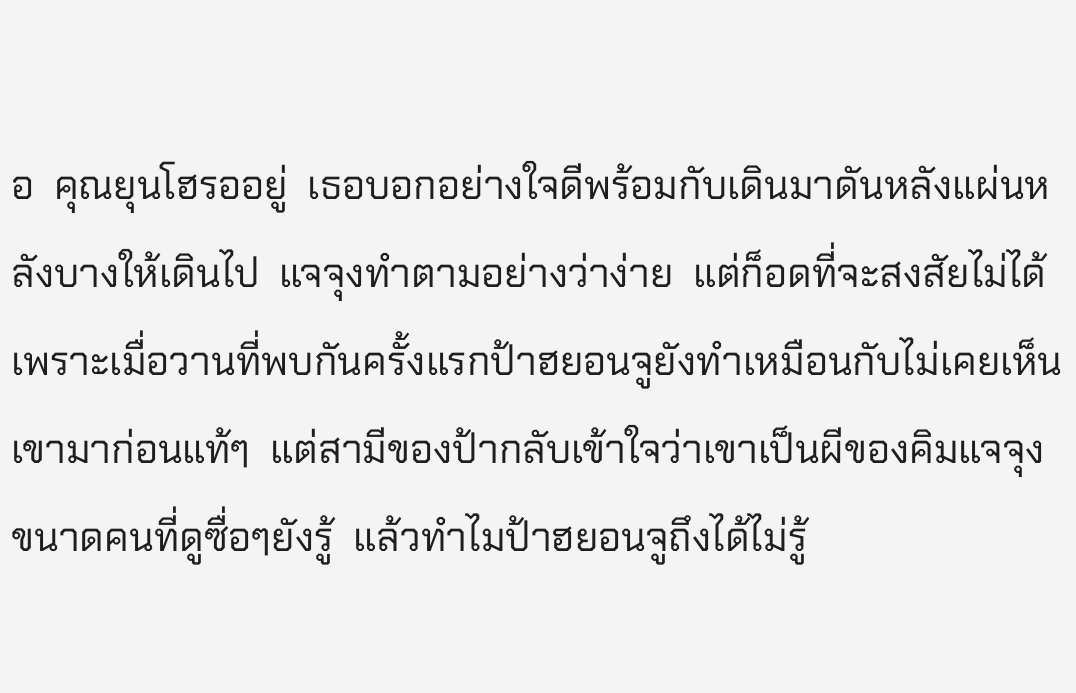อ  คุณยุนโฮรออยู่  เธอบอกอย่างใจดีพร้อมกับเดินมาดันหลังแผ่นหลังบางให้เดินไป  แจจุงทำตามอย่างว่าง่าย  แต่ก็อดที่จะสงสัยไม่ได้  เพราะเมื่อวานที่พบกันครั้งแรกป้าฮยอนจูยังทำเหมือนกับไม่เคยเห็นเขามาก่อนแท้ๆ  แต่สามีของป้ากลับเข้าใจว่าเขาเป็นผีของคิมแจจุง  ขนาดคนที่ดูซื่อๆยังรู้  แล้วทำไมป้าฮยอนจูถึงได้ไม่รู้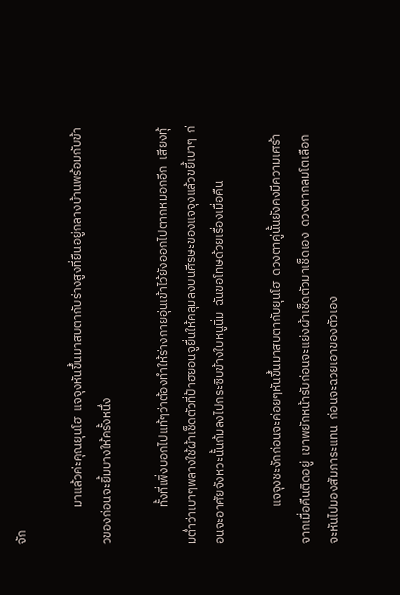จัก

             มาแล้วค่ะคุณยุนโฮ  แจจุงหันขึ้นมาสบตากับร่างสูงที่ยืนอยู่กลางบ้านพร้อมกับข้าวของก่อนจะยิ้มบางให้ครั้งหนึ่ง

             ทั้งที่เพิ่งบอกไปแท้ๆว่าต้องทำให้ร่างกายอุ่นเข้าไว้ยังออกไปตากหมอกอีก  เสียงทุ้มต่ำว่าเบาๆพลางใช้ผ้าเช็ดตัวที่ป้าฮยอนจูยื่นให้คลุมลงบนศีรษะของแจจุงแล้วขยี้เบาๆ  ก่อนจะอาศัยจังหวะนั้นก้มลงไปกระซิบข้างใบหนูนิ่ม  ฉันขอโทษด้วยเรื่องเมื่อคืน

             แจจุงชะงักก่อนจะค่อยๆหันขึ้นมาสบตากับยุนโฮ  ดวงตาคู่นั้นยังคงมีความเศร้าจากเมื่อคืนติดอยู่  เขาพยักหน้ารับก่อนจะแย่งผ้าเช็ดตัวมาเช็ดเอง  ดวงตากลมโตเลือกจะหันไปมองสัมภาระแทน  ก่อนจะฉวยเอาของตัวเอง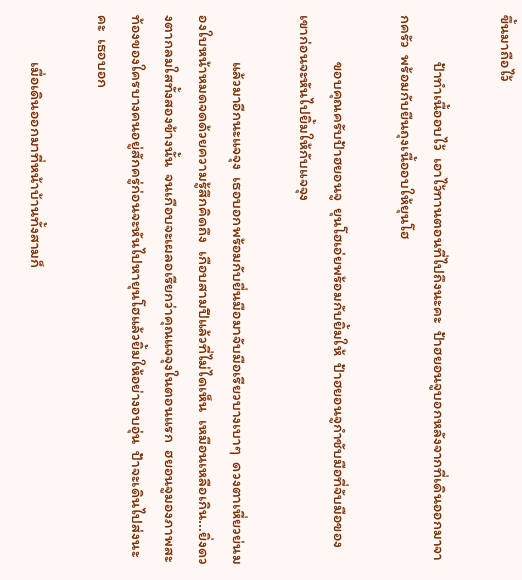ขึ้นมาถือไว้

             ป้าทำเนื้ออบไว้  เอาไว้ทานตอนที่ไปถึงนะคะ  ป้าฮยอนจูบอกหลังจากที่เดินออกมาจากครัว  พร้อมกับยืนถุงเนื้ออบให้ยุนโฮ

             ขอบคุณครับป้าฮยอนจู  ยุนโฮเอ่ยพร้อมกับยิ้มให้  ป้าฮยอนจูกำชับมือที่จับมือของเขาก่อนจะหันไปยิ้มให้กับแจจุง

             แล้วมาอีกนะแจจุง  เธอบอกพร้อมกับยื่นมือมาจับมือเรียวบางเบาๆ  ดวงตาเหี่ยวย่นมองใบหน้าหมดจดด้วยความรู้สึกคิดถึง  เกือบสามปีแล้วที่ไม่ไดเห็น  เหมือนเหลือเกิน...ยิ่งดวงตากลมใสทั้งสองข้างนั้น  จนเกือบจะเผลอเรียกว่าคุณแจจุงในตอนแรก  ฮยอนจูมองภาพสะท้องของใครบางคนอยู่สักครู่ก่อนจะหันไปหายุนโฮแล้วยิ้มให้อย่างอบอุ่น  ป้าจะเดินไปส่งนะคะ  เธอบอก

             เมื่อเดินออกมาที่หน้าบ้านทั้งสามก็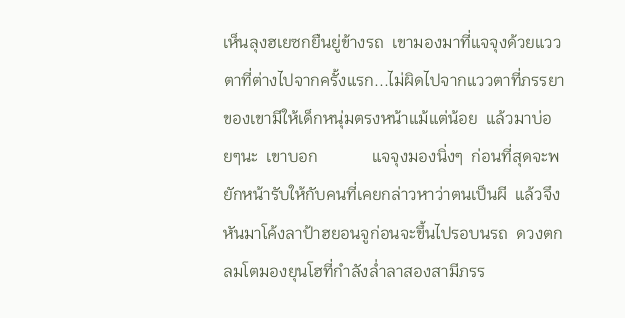เห็นลุงฮเยซกยืนยู่ข้างรถ  เขามองมาที่แจจุงด้วยแววตาที่ต่างไปจากครั้งแรก...ไม่ผิดไปจากแววตาที่ภรรยาของเขามีให้เด็กหนุ่มตรงหน้าแม้แต่น้อย  แล้วมาบ่อยๆนะ  เขาบอก             แจจุงมองนิ่งๆ  ก่อนที่สุดจะพยักหน้ารับให้กับคนที่เคยกล่าวหาว่าตนเป็นผี  แล้วจึงหันมาโค้งลาป้าฮยอนจูก่อนจะขึ้นไปรอบนรถ  ดวงตกลมโตมองยุนโฮที่กำลังล่ำลาสองสามีภรร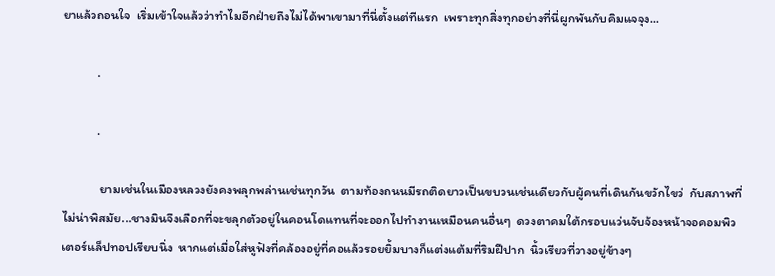ยาแล้วถอนใจ  เริ่มเข้าใจแล้วว่าทำไมอีกฝ่ายถึงไม่ได้พาเขามาที่นี่ตั้งแต่ทีแรก  เพราะทุกสิ่งทุกอย่างที่นี่ผูกพันกับคิมแจจุง...

            .

            .

             ยามเช่นในเมืองหลวงยังคงพลุกพล่านเช่นทุกวัน  ตามท้องถนนมีรถติดยาวเป็นขบวนเช่นเดียวกับผู้คนที่เดินกันขวักไขว่  กับสภาพที่ไม่น่าพิสมัย...ชางมินจึงเลือกที่จะขลุกตัวอยู่ในคอนโดแทนที่จะออกไปทำงานเหมือนคนอื่นๆ  ดวงตาคมใต้กรอบแว่นจับจ้องหน้าจอคอมพิวเตอร์แล็ปทอปเรียบนิ่ง  หากแต่เมื่อใส่หูฟังที่คล้องอยู่ที่คอแล้วรอยยิ้มบางก็แต่งแต้มที่ริมฝีปาก  นิ้วเรียวที่วางอยู่ข้างๆ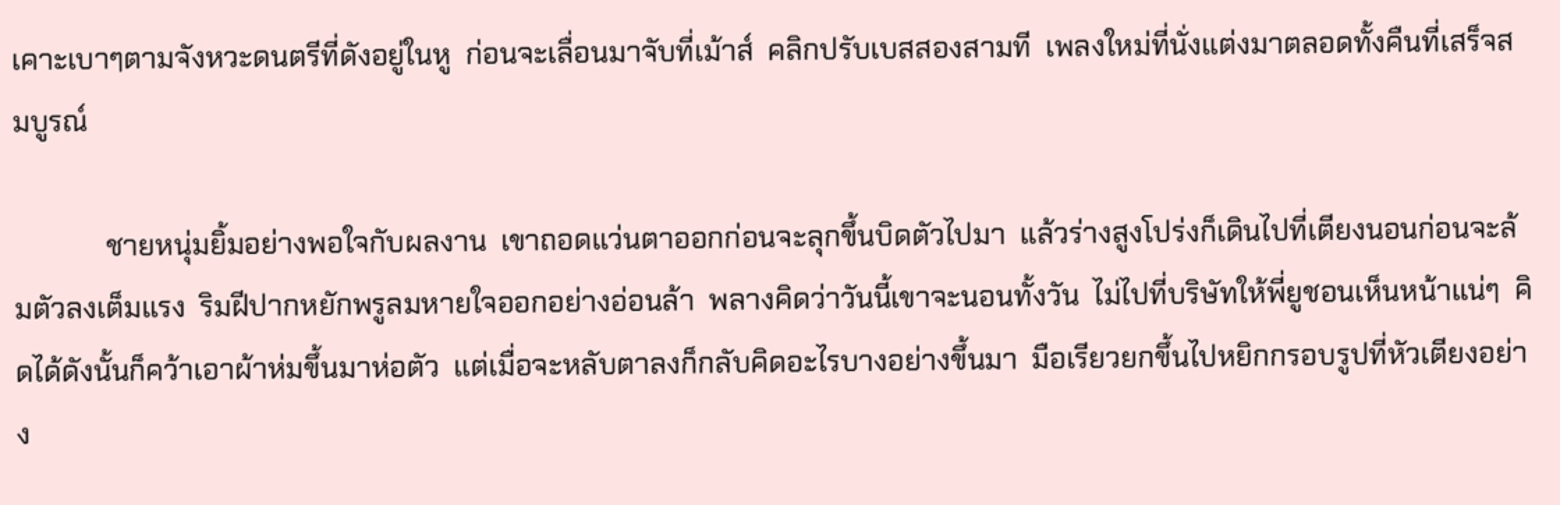เคาะเบาๆตามจังหวะดนตรีที่ดังอยู่ในหู  ก่อนจะเลื่อนมาจับที่เม้าส์  คลิกปรับเบสสองสามที  เพลงใหม่ที่นั่งแต่งมาตลอดทั้งคืนที่เสร็จสมบูรณ์

             ชายหนุ่มยิ้มอย่างพอใจกับผลงาน  เขาถอดแว่นตาออกก่อนจะลุกขึ้นบิดตัวไปมา  แล้วร่างสูงโปร่งก็เดินไปที่เตียงนอนก่อนจะล้มตัวลงเต็มแรง  ริมฝีปากหยักพรูลมหายใจออกอย่างอ่อนล้า  พลางคิดว่าวันนี้เขาจะนอนทั้งวัน  ไม่ไปที่บริษัทให้พี่ยูชอนเห็นหน้าแน่ๆ  คิดได้ดังนั้นก็คว้าเอาผ้าห่มขึ้นมาห่อตัว  แต่เมื่อจะหลับตาลงก็กลับคิดอะไรบางอย่างขึ้นมา  มือเรียวยกขึ้นไปหยิกกรอบรูปที่หัวเตียงอย่าง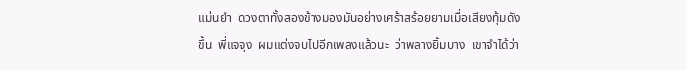แม่นยำ  ดวงตาทั้งสองข้างมองมันอย่างเศร้าสร้อยยามเมื่อเสียงทุ้มดังขึ้น  พี่แจจุง  ผมแต่งจบไปอีกเพลงแล้วนะ  ว่าพลางยิ้มบาง  เขาจำได้ว่า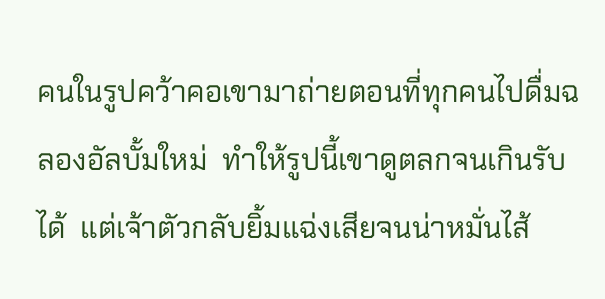คนในรูปคว้าคอเขามาถ่ายตอนที่ทุกคนไปดื่มฉลองอัลบั้มใหม่  ทำให้รูปนี้เขาดูตลกจนเกินรับได้  แต่เจ้าตัวกลับยิ้มแฉ่งเสียจนน่าหมั่นไส้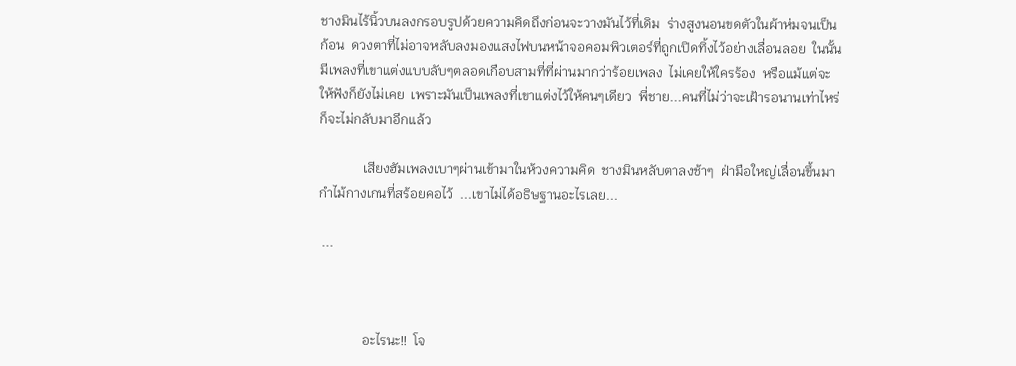ชางมินไร้นิ้วบนลงกรอบรูปด้วยความคิดถึงก่อนจะวางมันไว้ที่เดิม  ร่างสูงนอนขดตัวในผ้าห่มจนเป็นก้อน  ดวงตาที่ไม่อาจหลับลงมองแสงไฟบนหน้าจอคอมพิวเตอร์ที่ถูกเปิดทิ้งไว้อย่างเลื่อนลอย  ในนั้นมีเพลงที่เขาแต่งแบบลับๆตลอดเกือบสามที่ที่ผ่านมากว่าร้อยเพลง  ไม่เคยให้ใครร้อง  หรือแม้แต่จะให้ฟังก็ยังไม่เคย  เพราะมันเป็นเพลงที่เขาแต่งไว้ให้คนๆเดียว  พี่ชาย...คนที่ไม่ว่าจะเฝ้ารอนานเท่าไหร่ก็จะไม่กลับมาอีกแล้ว

             เสียงฮัมเพลงเบาๆผ่านเข้ามาในห้วงความคิด  ชางมินหลับตาลงช้าๆ  ฝ่ามือใหญ่เลื่อนขึ้นมากำไม้กางเกนที่สร้อยคอไว้  ...เขาไม่ได้อธิษฐานอะไรเลย...

 ...



             อะไรนะ!!  โจ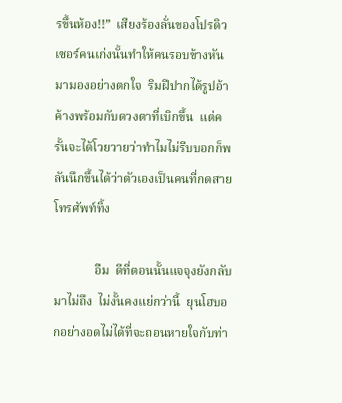รขึ้นห้อง!!”  เสียงร้องลั่นของโปรดิวเซอร์คนเก่งนั้นทำให้คนรอบข้างหันมามองอย่างตกใจ  ริมฝีปากได้รูปอ้าค้างพร้อมกับดวงตาที่เบิกขึ้น  แต่ครั้นจะได้โวยวายว่าทำไมไม่รีบบอกก็พลันนึกขึ้นได้ว่าตัวเองเป็นคนที่กดสายโทรศัพท์ทิ้ง

             อืม  ดีที่ตอนนั้นแจจุงยังกลับมาไม่ถึง  ไม่งั้นคงแย่กว่านี้  ยุนโฮบอกอย่างอดไม่ได้ที่จะถอนหายใจกับท่า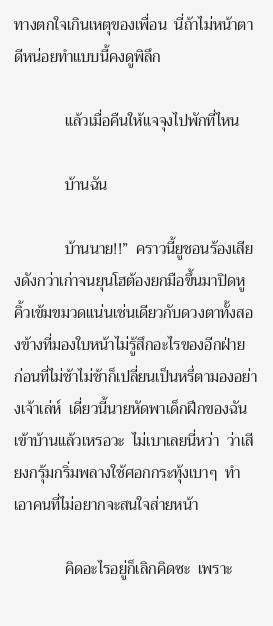ทางตกใจเกินเหตุของเพื่อน  นี่ถ้าไม่หน้าตาดีหน่อยทำแบบนี้คงดูพิลึก

             แล้วเมื่อคืนให้แจจุงไปพักที่ไหน

             บ้านฉัน

             บ้านนาย!!”  คราวนี้ยูชอนร้องเสียงดังกว่าเก่าจนยุนโฮต้องยกมือขึ้นมาปิดหู  คิ้วเข้มขมวดแน่นเช่นเดียวกับดวงตาทั้งสองข้างที่มองใบหน้าไม่รู้สึกอะไรของอีกฝ่าย  ก่อนที่ไม่ช้าไม่ช้าก็เปลี่ยนเป็นหรี่ตามองอย่างเจ้าเล่ห์  เดี่ยวนี้นายหัดพาเด็กฝึกของฉันเข้าบ้านแล้วเหรอวะ  ไม่เบาเลยนี่หว่า  ว่าเสียงกรุ้มกริ่มพลางใช้ศอกกระทุ้งเบาๆ  ทำเอาคนที่ไม่อยากจะสนใจส่ายหน้า

             คิดอะไรอยู่ก็เลิกคิดซะ  เพราะ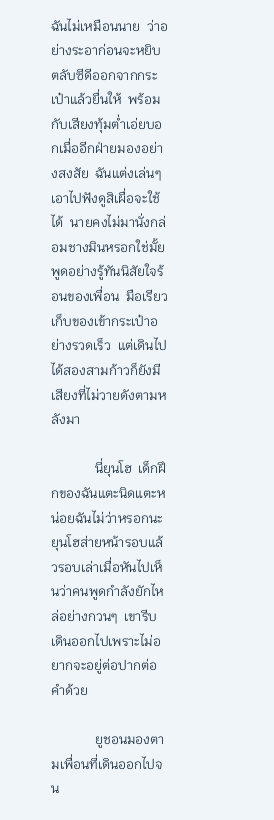ฉันไม่เหมือนนาย  ว่าอย่างระอาก่อนจะหยิบตลับซีดีออกจากกระเป๋าแล้วยื่นให้  พร้อมกับเสียงทุ้มต่ำเอ่ยบอกเมื่ออีกฝ่ายมองอย่างสงสัย  ฉันแต่งเล่นๆ  เอาไปฟังดูสิเผื่อจะใช้ได้  นายคงไม่มานั่งกล่อมชางมินหรอกใช่มั้ย  พูดอย่างรู้ทันนิสัยใจร้อนของเพื่อน  มือเรียวเก็บของเข้ากระเป๋าอย่างรวดเร็ว  แต่เดินไปได้สองสามก้าวก็ยังมีเสียงที่ไม่วายดังตามหลังมา

             นี่ยุนโฮ  เด็กฝึกของฉันแตะนิดแตะหน่อยฉันไม่ว่าหรอกนะ  ยุนโฮส่ายหน้ารอบแล้วรอบเล่าเมื่อหันไปเห็นว่าคนพูดกำลังยักไหล่อย่างกวนๆ  เขารีบเดินออกไปเพราะไม่อยากจะอยู่ต่อปากต่อคำด้วย

             ยูชอนมองตามเพื่อนที่เดินออกไปจน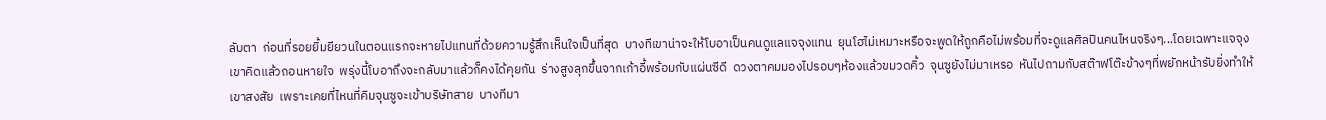ลับตา  ก่อนที่รอยยิ้มยียวนในตอนแรกจะหายไปแทนที่ด้วยความรู้สึกเห็นใจเป็นที่สุด  บางทีเขาน่าจะให้โบอาเป็นคนดูแลแจจุงแทน  ยุนโฮไม่เหมาะหรือจะพูดให้ถูกคือไม่พร้อมที่จะดูแลศิลปินคนไหนจริงๆ...โดยเฉพาะแจจุง  เขาคิดแล้วถอนหายใจ  พรุ่งนี้โบอาถึงจะกลับมาแล้วก็คงได้คุยกัน  ร่างสูงลุกขึ้นจากเก้าอี้พร้อมกับแผ่นซีดี  ดวงตาคมมองไปรอบๆห้องแล้วขมวดคิ้ว  จุนซูยังไม่มาเหรอ  หันไปถามกับสต๊าฟโต๊ะข้างๆที่พยักหน้ารับยิ่งทำให้เขาสงสัย  เพราะเคยที่ไหนที่คิมจุนซูจะเข้าบริษัทสาย  บางทีมา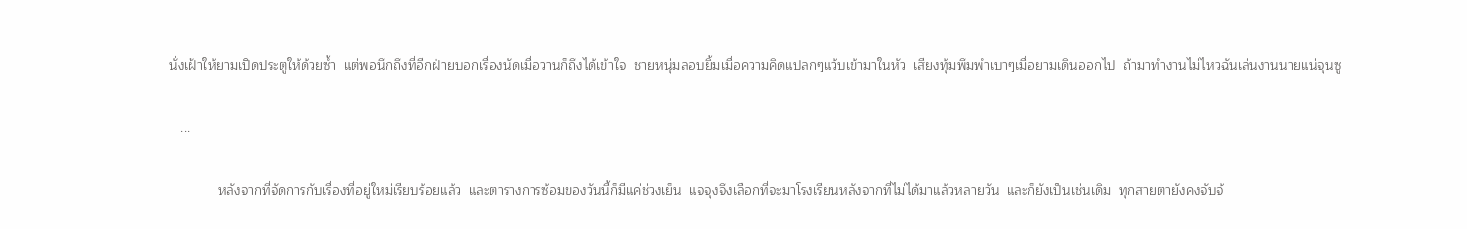นั่งเฝ้าให้ยามเปิดประตูให้ด้วยซ้ำ  แต่พอนึกถึงที่อีกฝ่ายบอกเรื่องนัดเมื่อวานก็ถึงได้เข้าใจ  ชายหนุ่มลอบยิ้มเมื่อความคิดแปลกๆแว้บเข้ามาในหัว  เสียงทุ้มพึมพำเบาๆเมื่อยามเดินออกไป  ถ้ามาทำงานไม่ไหวฉันเล่นงานนายแน่จุนซู

   ...

             หลังจากที่จัดการกับเรื่องที่อยู่ใหม่เรียบร้อยแล้ว  และตารางการซ้อมของวันนี้ก็มีแค่ช่วงเย็น  แจจุงจึงเลือกที่จะมาโรงเรียนหลังจากที่ไม่ได้มาแล้วหลายวัน  และก็ยังเป็นเช่นเดิม  ทุกสายตายังคงจับจ้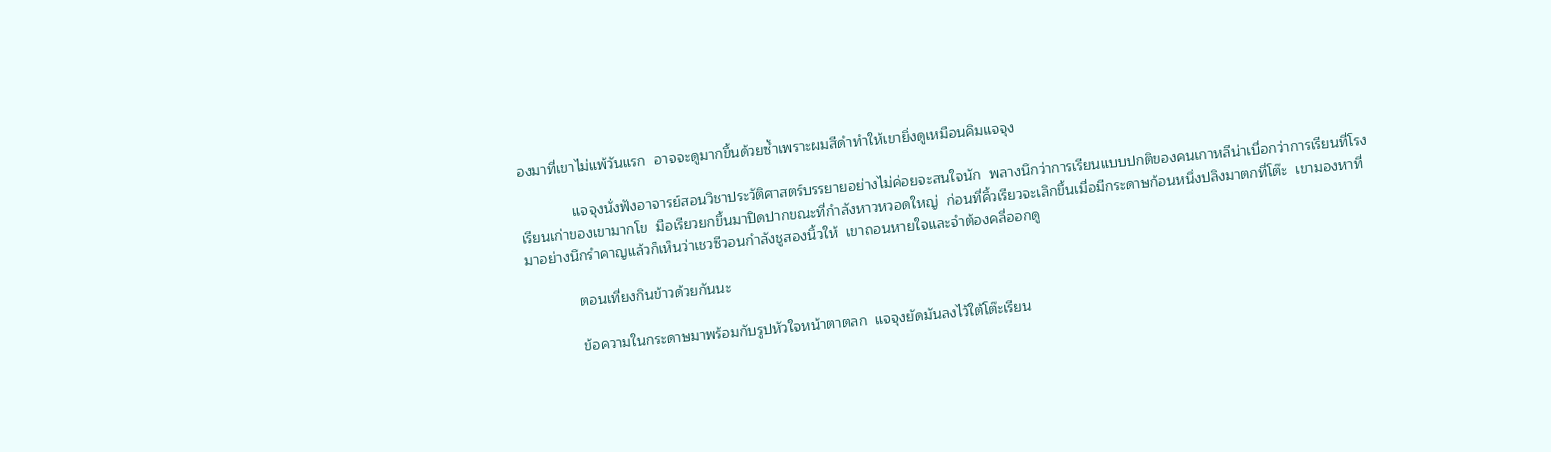องมาที่เขาไม่แพ้วันแรก  อาจจะดูมากขึ้นด้วยซ้ำเพราะผมสีดำทำให้เขายิ่งดูเหมือนคิมแจจุง

             แจจุงนั่งฟังอาจารย์สอนวิชาประวัติศาสตร์บรรยายอย่างไม่ค่อยจะสนใจนัก  พลางนึกว่าการเรียนแบบปกติของคนเกาหลีน่าเบื่อกว่าการเรียนที่โรงเรียนเก่าของเขามากโข  มือเรียวยกขึ้นมาปิดปากขณะที่กำลังหาวหวอดใหญ่  ก่อนที่คิ้วเรียวจะเลิกขึ้นเมื่อมีกระดาษก้อนหนึ่งปลิงมาตกที่โต๊ะ  เขามองหาที่มาอย่างนึกรำคาญแล้วก็เห็นว่าเชวซีวอนกำลังชูสองนิ้วให้  เขาถอนหายใจและจำต้องคลี่ออกดู

             ตอนเที่ยงกินข้าวด้วยกันนะ

             ข้อความในกระดาษมาพร้อมกับรูปหัวใจหน้าตาตลก  แจจุงยัดมันลงไว้ใต้โต๊ะเรียน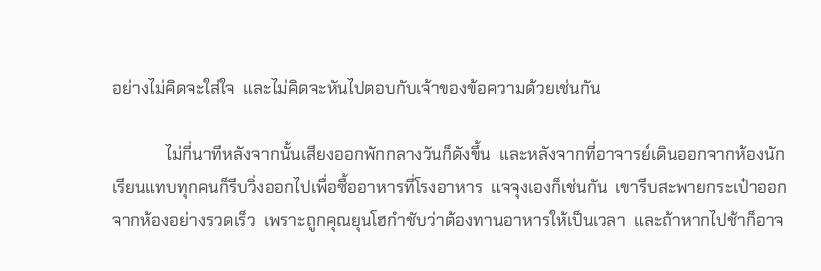อย่างไม่คิดจะใส่ใจ  และไม่คิดจะหันไปตอบกับเจ้าของข้อความด้วยเช่นกัน

             ไม่กี่นาทีหลังจากนั้นเสียงออกพักกลางวันก็ดังขึ้น  และหลังจากที่อาจารย์เดินออกจากห้องนักเรียนแทบทุกคนก็รีบวิ่งออกไปเพื่อซื้ออาหารที่โรงอาหาร  แจจุงเองก็เช่นกัน  เขารีบสะพายกระเป๋าออกจากห้องอย่างรวดเร็ว  เพราะถูกคุณยุนโฮกำชับว่าต้องทานอาหารให้เป็นเวลา  และถ้าหากไปช้าก็อาจ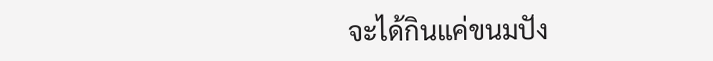จะได้กินแค่ขนมปัง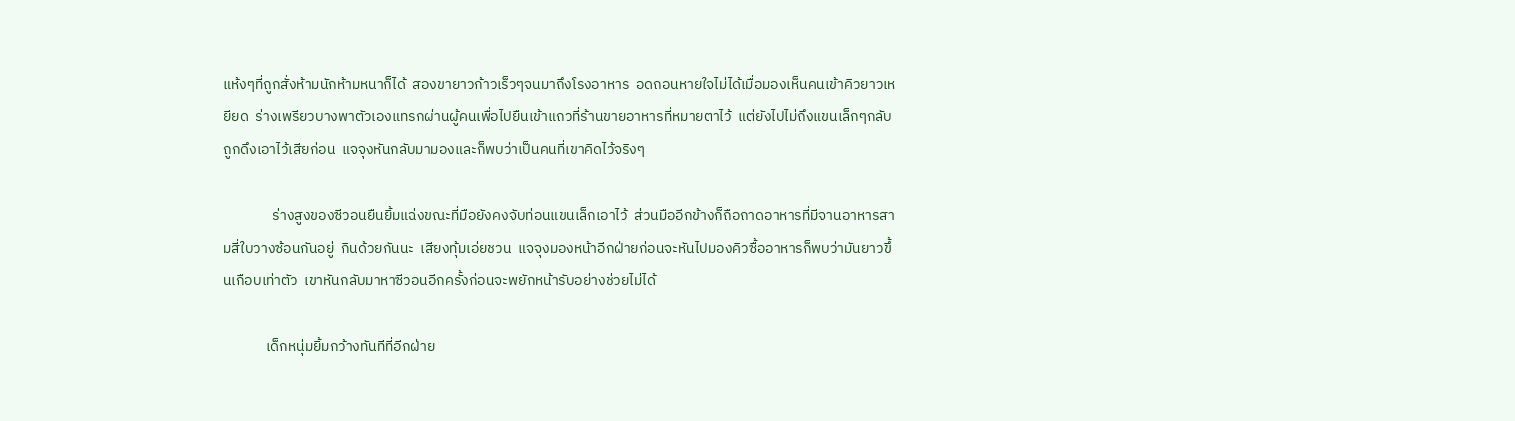แห้งๆที่ถูกสั่งห้ามนักห้ามหนาก็ได้  สองขายาวก้าวเร็วๆจนมาถึงโรงอาหาร  อดถอนหายใจไม่ได้เมื่อมองเห็นคนเข้าคิวยาวเหยียด  ร่างเพรียวบางพาตัวเองแทรกผ่านผู้คนเพื่อไปยืนเข้าแถวที่ร้านขายอาหารที่หมายตาไว้  แต่ยังไปไม่ถึงแขนเล็กๆกลับถูกดึงเอาไว้เสียก่อน  แจจุงหันกลับมามองและก็พบว่าเป็นคนที่เขาคิดไว้จริงๆ

               ร่างสูงของซีวอนยืนยิ้มแฉ่งขณะที่มือยังคงจับท่อนแขนเล็กเอาไว้  ส่วนมืออีกข้างก็ถือถาดอาหารที่มีจานอาหารสามสี่ใบวางซ้อนกันอยู่  กินด้วยกันนะ  เสียงทุ้มเอ่ยชวน  แจจุงมองหน้าอีกฝ่ายก่อนจะหันไปมองคิวซื้ออาหารก็พบว่ามันยาวขึ้นเกือบเท่าตัว  เขาหันกลับมาหาซีวอนอีกครั้งก่อนจะพยักหน้ารับอย่างช่วยไม่ได้

             เด็กหนุ่มยิ้มกว้างทันทีที่อีกฝ่าย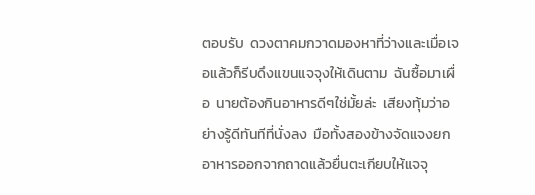ตอบรับ  ดวงตาคมกวาดมองหาที่ว่างและเมื่อเจอแล้วก็รีบดึงแขนแจจุงให้เดินตาม  ฉันซื้อมาเผื่อ  นายต้องกินอาหารดีๆใช่มั้ยล่ะ  เสียงทุ้มว่าอย่างรู้ดีทันทีที่นั่งลง  มือทั้งสองข้างจัดแจงยกอาหารออกจากถาดแล้วยื่นตะเกียบให้แจจุ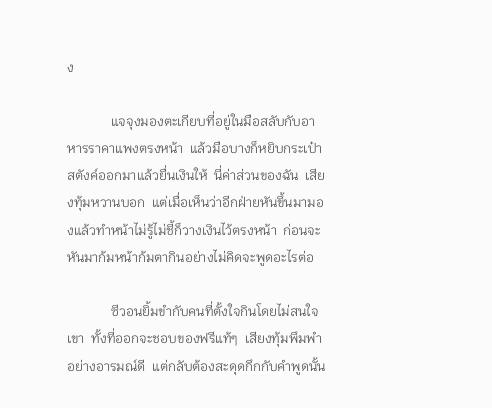ง

             แจจุงมองตะเกียบที่อยู่ในมือสลับกับอาหารราคาแพงตรงหน้า  แล้วมือบางก็หยิบกระเป๋าสตังค์ออกมาแล้วยื่นเงินให้  นี่ค่าส่วนของฉัน  เสียงทุ้มหวานบอก  แต่เมื่อเห็นว่าอีกฝ่ายหันขึ้นมามองแล้วทำหน้าไม่รู้ไม่ชี้ก็วางเงินไว้ตรงหน้า  ก่อนจะหันมาก้มหน้าก้มตากินอย่างไม่คิดจะพูดอะไรต่อ

             ซีวอนยิ้มขำกับคนที่ตั้งใจกินโดยไม่สนใจเขา  ทั้งที่ออกจะชอบของฟรีแท้ๆ  เสียงทุ้มพึมพำอย่างอารมณ์ดี  แต่กลับต้องสะดุดกึกกับคำพูดนั้น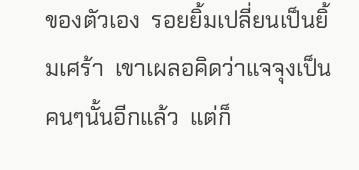ของตัวเอง  รอยยิ้มเปลี่ยนเป็นยิ้มเศร้า  เขาเผลอคิดว่าแจจุงเป็นคนๆนั้นอีกแล้ว  แต่ก็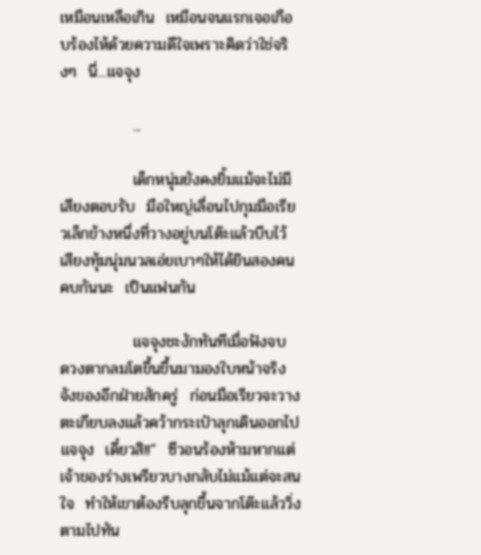เหมือนเหลือเกิน  เหมือนจนแรกเจอเกือบร้องไห้ด้วยความดีใจเพราะคิดว่าใช่จริงๆ  นี่...แจจุง

             ...

             เด็กหนุ่มยังคงยิ้มแม้จะไม่มีเสียงตอบรับ  มือใหญ่เลื่อนไปกุมมือเรียวเล็กข้างหนึ่งที่วางอยู่บนโต๊ะแล้วบีบไว้  เสียงทุ้มนุ่มนวลเอ่ยเบาๆให้ได้ยินสองคน  คบกันนะ  เป็นแฟนกัน

             แจจุงชะงักทันทีเมื่อฟังจบ  ดวงตากลมโตขึ้นขึ้นมามองใบหน้าจริงจังของอีกฝ่ายสักครู่  ก่อนมือเรียวจะวางตะเกียบลงแล้วคว้ากระเป๋าลุกเดินออกไป  แจจุง  เดี๋ยวสิ!!”  ซีวอนร้องห้ามหากแต่เจ้าของร่างเพรียวบางกลับไม่แม้แต่จะสนใจ  ทำให้เขาต้องรีบลุกขึ้นจากโต๊ะแล้ววิ่งตามไปทัน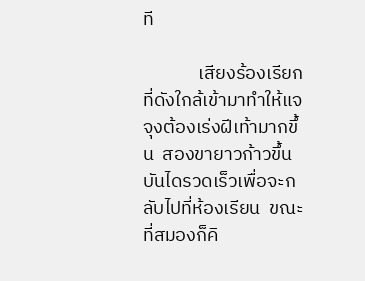ที

             เสียงร้องเรียกที่ดังใกล้เข้ามาทำให้แจจุงต้องเร่งฝีเท้ามากขึ้น  สองขายาวก้าวขึ้นบันไดรวดเร็วเพื่อจะกลับไปที่ห้องเรียน  ขณะที่สมองก็คิ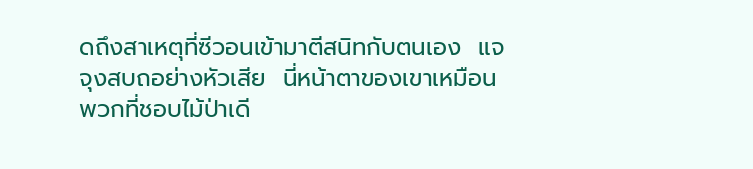ดถึงสาเหตุที่ซีวอนเข้ามาตีสนิทกับตนเอง  แจจุงสบถอย่างหัวเสีย  นี่หน้าตาของเขาเหมือนพวกที่ชอบไม้ป่าเดี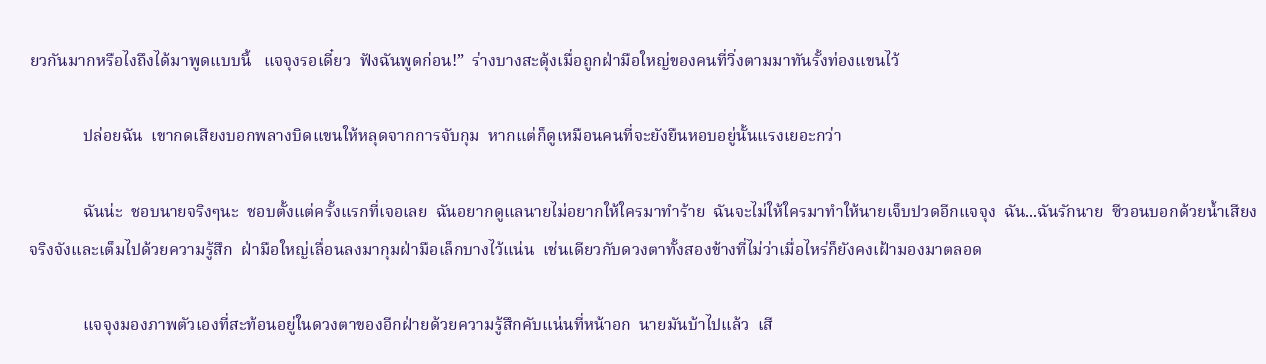ยวกันมากหรือไงถึงได้มาพูดแบบนี้   แจจุงรอเดี๋ยว  ฟังฉันพูดก่อน!”  ร่างบางสะดุ้งเมื่อถูกฝ่ามือใหญ่ของคนที่วิ่งตามมาทันรั้งท่องแขนไว้

             ปล่อยฉัน  เขากดเสียงบอกพลางบิดแขนให้หลุดจากการจับกุม  หากแต่ก็ดูเหมือนคนที่จะยังยืนหอบอยู่นั้นแรงเยอะกว่า

             ฉันน่ะ  ชอบนายจริงๆนะ  ชอบตั้งแต่ครั้งแรกที่เจอเลย  ฉันอยากดูแลนายไม่อยากให้ใครมาทำร้าย  ฉันจะไม่ให้ใครมาทำให้นายเจ็บปวดอีกแจจุง  ฉัน...ฉันรักนาย  ซีวอนบอกด้วยน้ำเสียงจริงจังและเต็มไปด้วยความรู้สึก  ฝ่ามือใหญ่เลื่อนลงมากุมฝ่ามือเล็กบางไว้แน่น  เช่นเดียวกับดวงตาทั้งสองข้างที่ไม่ว่าเมื่อไหร่ก็ยังคงเฝ้ามองมาตลอด

             แจจุงมองภาพตัวเองที่สะท้อนอยู่ในดวงตาของอีกฝ่ายด้วยความรู้สึกคับแน่นที่หน้าอก  นายมันบ้าไปแล้ว  เสี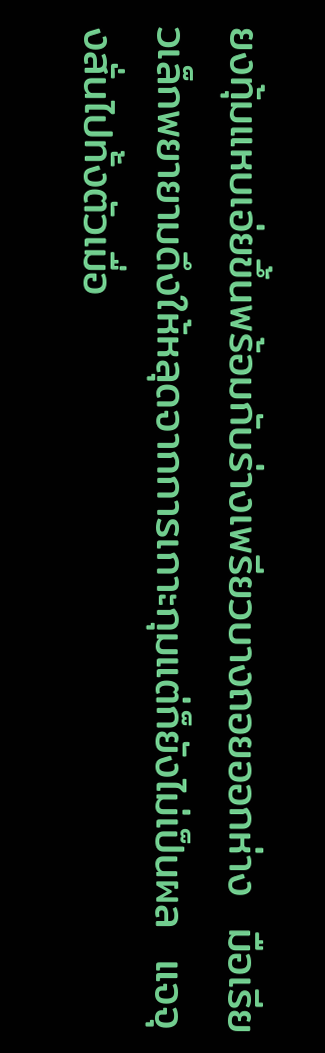ยงทุ้มแหบเอ่ยขึ้นพร้อมกับร่างเพรียวบางถอยออกห่าง  มือเรียวเล็กพยายามดึงให้หลุดจากการเกาะกุมแต่ก็ยังไม่เป็นผล  แจจุงสั่นไปทั้งตัวเมื่อ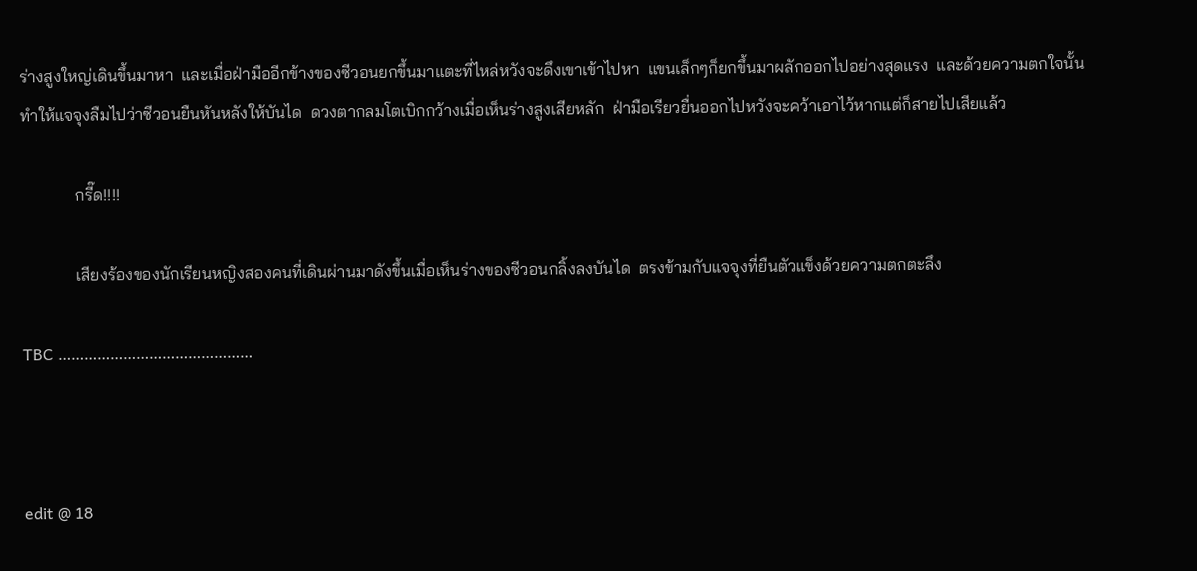ร่างสูงใหญ่เดินขึ้นมาหา  และเมื่อฝ่ามืออีกข้างของซีวอนยกขึ้นมาแตะที่ไหล่หวังจะดึงเขาเข้าไปหา  แขนเล็กๆก็ยกขึ้นมาผลักออกไปอย่างสุดแรง  และด้วยความตกใจนั้นทำให้แจจุงลืมไปว่าซีวอนยืนหันหลังให้บันได  ดวงตากลมโตเบิกกว้างเมื่อเห็นร่างสูงเสียหลัก  ฝ่ามือเรียวยื่นออกไปหวังจะคว้าเอาไว้หากแต่ก็สายไปเสียแล้ว

             กรี๊ด!!!!

             เสียงร้องของนักเรียนหญิงสองคนที่เดินผ่านมาดังขึ้นเมื่อเห็นร่างของซีวอนกลิ้งลงบันได  ตรงข้ามกับแจจุงที่ยืนตัวแข็งด้วยความตกตะลึง

TBC ………………………………………



edit @ 18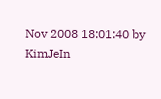Nov 2008 18:01:40 by KimJeIn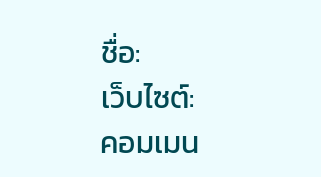ชื่อ:
เว็บไซต์:
คอมเมน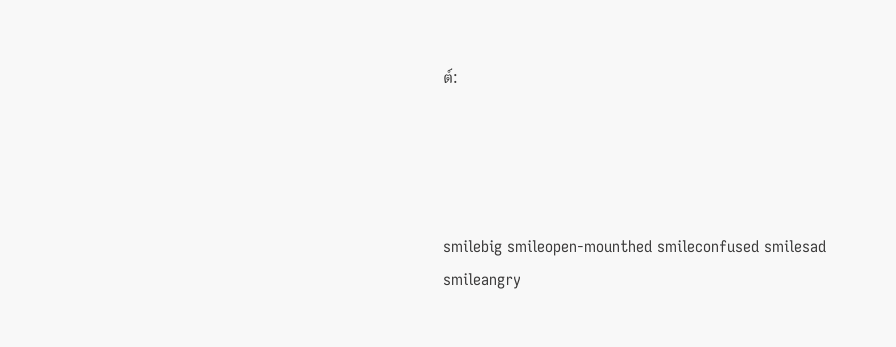ต์:




smilebig smileopen-mounthed smileconfused smilesad smileangry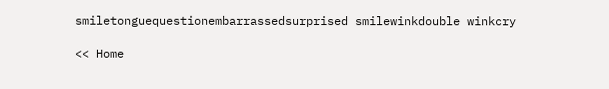smiletonguequestionembarrassedsurprised smilewinkdouble winkcry

<< Home